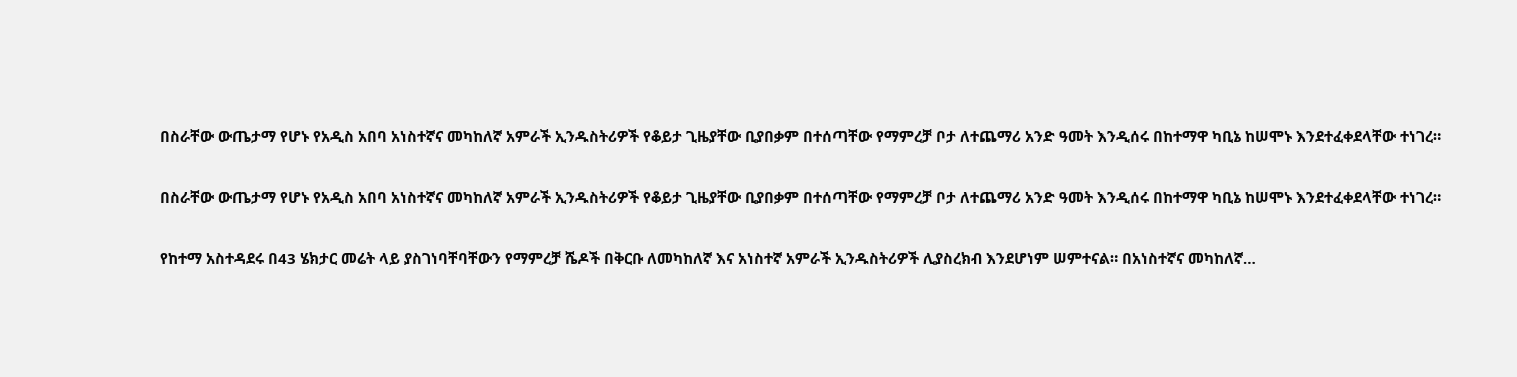በስራቸው ውጤታማ የሆኑ የአዲስ አበባ አነስተኛና መካከለኛ አምራች ኢንዱስትሪዎች የቆይታ ጊዜያቸው ቢያበቃም በተሰጣቸው የማምረቻ ቦታ ለተጨማሪ አንድ ዓመት እንዲሰሩ በከተማዋ ካቢኔ ከሠሞኑ እንደተፈቀደላቸው ተነገረ።

በስራቸው ውጤታማ የሆኑ የአዲስ አበባ አነስተኛና መካከለኛ አምራች ኢንዱስትሪዎች የቆይታ ጊዜያቸው ቢያበቃም በተሰጣቸው የማምረቻ ቦታ ለተጨማሪ አንድ ዓመት እንዲሰሩ በከተማዋ ካቢኔ ከሠሞኑ እንደተፈቀደላቸው ተነገረ።

የከተማ አስተዳደሩ በ43 ሄክታር መሬት ላይ ያስገነባቸባቸውን የማምረቻ ሼዶች በቅርቡ ለመካከለኛ እና አነስተኛ አምራች ኢንዱስትሪዎች ሊያስረክብ እንደሆነም ሠምተናል። በአነስተኛና መካከለኛ…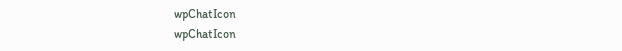wpChatIcon
wpChatIcon